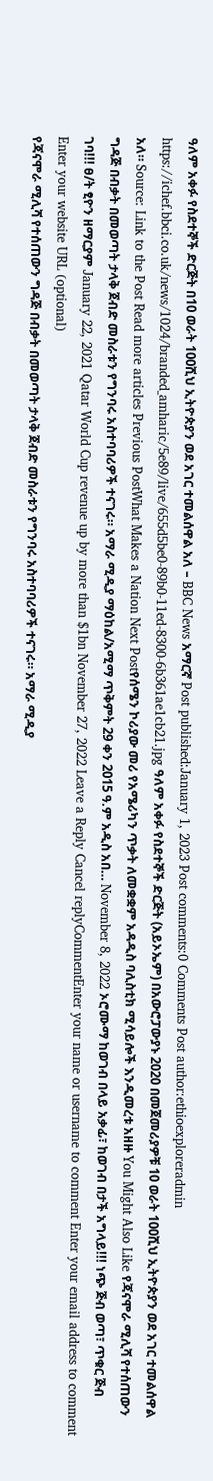ዓለም አቀፉ የስደተኞች ድርጅት በ10 ወራት 100ሺህ ኢትዮጵያን ወደ አገር ተመልሰዋል አለ – BBC News አማርኛ Post published:January 1, 2023 Post comments:0 Comments Post author:ethioexploreradmin https://ichef.bbci.co.uk/news/1024/branded_amharic/5e89/live/655d5be0-89b0-11ed-8300-6b361ae1cb21.jpg ዓለም አቀፉ የስደተኞች ድርጅት (አይኦኤም) በአውሮፓውያኑ 2020 በመጀመሪያዎቹ 10 ወራት 100ሺህ ኢትዮጵያን ወደ አገር ተመልሰዋል አለ። Source: Link to the Post Read more articles Previous PostWhat Makes a Nation Next Postየሰሜን ኮሪያው መሪ የአሜሪካን ጥቃት ለመቋቋም አዳዲስ ባሊስቲክ ሚሳይሎች እንዲመረቱ አዘዙ You Might Also Like የጃናሞራ ሚሊሻ የተሰጠውን ግዳጅ በብቃት በመወጣት ታላቅ ጀብድ መስራቱን የግንባሩ አስተባባሪዎች ተናገሩ። አማራ ሚዲያ ማዕከል/አሚማ ጥቅምት 29 ቀን 2015 ዓ.ም አዲስ አበ… November 8, 2022 ኦሮሙማ ከወገብ በላይ አቃፊ፣ ከወገብ በታች አግላይ!!! ነጭ ጅብ ወጣ፣ ጥቁር ጅብ ገባ!!! ፀ/ት ፂዮን ዘማርያም January 22, 2021 Qatar World Cup revenue up by more than $1bn November 27, 2022 Leave a Reply Cancel replyCommentEnter your name or username to comment Enter your email address to comment Enter your website URL (optional)
የጃናሞራ ሚሊሻ የተሰጠውን ግዳጅ በብቃት በመወጣት ታላቅ ጀብድ መስራቱን የግንባሩ አስተባባሪዎች ተናገሩ። አማራ ሚዲያ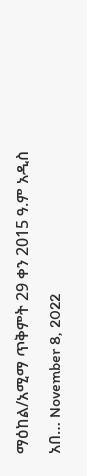ማዕከል/አሚማ ጥቅምት 29 ቀን 2015 ዓ.ም አዲስ አበ… November 8, 2022